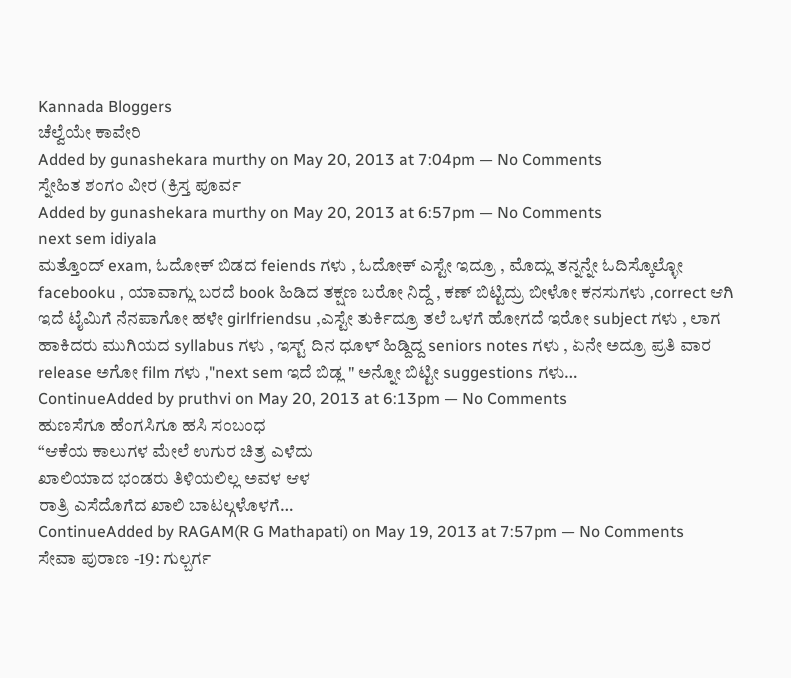Kannada Bloggers
ಚೆಲ್ವೆಯೇ ಕಾವೇರಿ
Added by gunashekara murthy on May 20, 2013 at 7:04pm — No Comments
ಸ್ನೇಹಿತ ಶಂಗಂ ವೀರ (ಕ್ರಿಸ್ತ ಪೂರ್ವ
Added by gunashekara murthy on May 20, 2013 at 6:57pm — No Comments
next sem idiyala
ಮತ್ತೊಂದ್ exam, ಓದೋಕ್ ಬಿಡದ feiends ಗಳು , ಓದೋಕ್ ಎಸ್ಟೇ ಇದ್ರೂ , ಮೊದ್ಲು ತನ್ನನ್ನೇ ಓದಿಸ್ಕೊಲ್ಳೋ facebooku , ಯಾವಾಗ್ಲು ಬರದೆ book ಹಿಡಿದ ತಕ್ಷಣ ಬರೋ ನಿದ್ದೆ , ಕಣ್ ಬಿಟ್ಟಿದ್ರು ಬೀಳೋ ಕನಸುಗಳು ,correct ಆಗಿ ಇದೆ ಟೈಮಿಗೆ ನೆನಪಾಗೋ ಹಳೇ girlfriendsu ,ಎಸ್ಟೇ ತುರ್ಕಿದ್ರೂ ತಲೆ ಒಳಗೆ ಹೋಗದೆ ಇರೋ subject ಗಳು , ಲಾಗ ಹಾಕಿದರು ಮುಗಿಯದ syllabus ಗಳು , ಇಸ್ಟ್ ದಿನ ಧೂಳ್ ಹಿಡ್ದಿದ್ದ seniors notes ಗಳು , ಏನೇ ಅದ್ರೂ ಪ್ರತಿ ವಾರ release ಅಗೋ film ಗಳು ,"next sem ಇದೆ ಬಿಡ್ಲ " ಅನ್ನೋ ಬಿಟ್ಟೀ suggestions ಗಳು…
ContinueAdded by pruthvi on May 20, 2013 at 6:13pm — No Comments
ಹುಣಸೆಗೂ ಹೆಂಗಸಿಗೂ ಹಸಿ ಸಂಬಂಧ
“ಆಕೆಯ ಕಾಲುಗಳ ಮೇಲೆ ಉಗುರ ಚಿತ್ರ ಎಳೆದು
ಖಾಲಿಯಾದ ಭಂಡರು ತಿಳಿಯಲಿಲ್ಲ ಅವಳ ಆಳ
ರಾತ್ರಿ ಎಸೆದೊಗೆದ ಖಾಲಿ ಬಾಟಲ್ಗಳೊಳಗೆ…
ContinueAdded by RAGAM(R G Mathapati) on May 19, 2013 at 7:57pm — No Comments
ಸೇವಾ ಪುರಾಣ -19: ಗುಲ್ಬರ್ಗ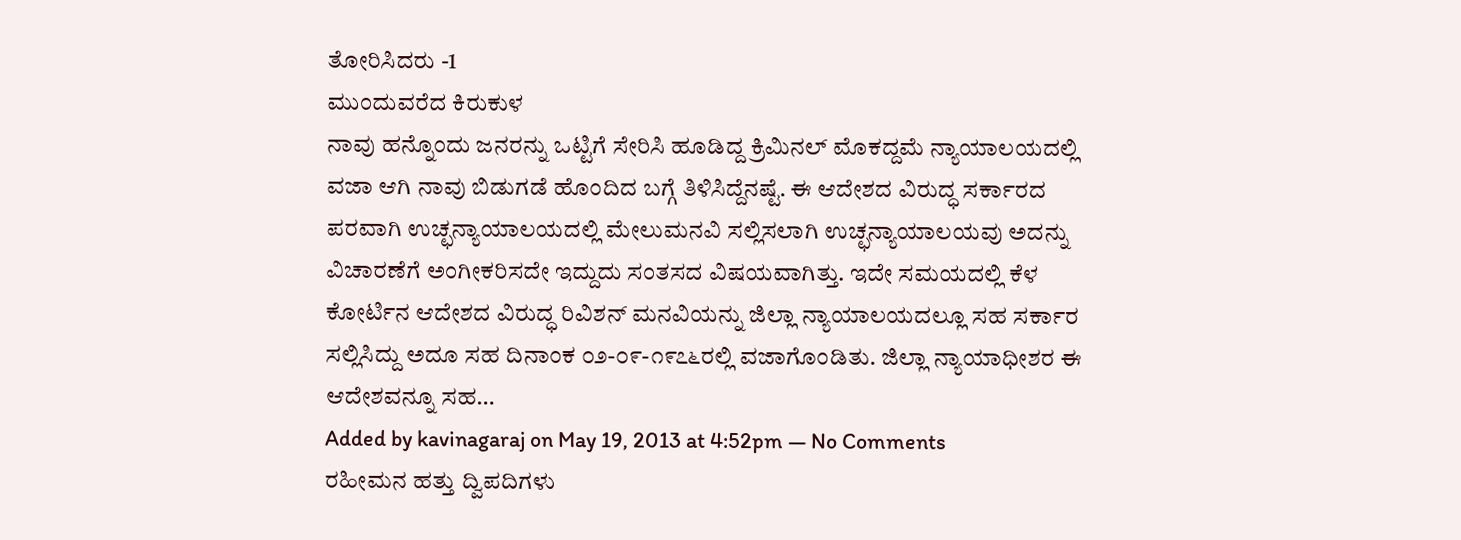ತೋರಿಸಿದರು -1
ಮುಂದುವರೆದ ಕಿರುಕುಳ
ನಾವು ಹನ್ನೊಂದು ಜನರನ್ನು ಒಟ್ಟಿಗೆ ಸೇರಿಸಿ ಹೂಡಿದ್ದ ಕ್ರಿಮಿನಲ್ ಮೊಕದ್ದಮೆ ನ್ಯಾಯಾಲಯದಲ್ಲಿ ವಜಾ ಆಗಿ ನಾವು ಬಿಡುಗಡೆ ಹೊಂದಿದ ಬಗ್ಗೆ ತಿಳಿಸಿದ್ದೆನಷ್ಟೆ. ಈ ಆದೇಶದ ವಿರುದ್ಧ ಸರ್ಕಾರದ ಪರವಾಗಿ ಉಚ್ಛನ್ಯಾಯಾಲಯದಲ್ಲಿ ಮೇಲುಮನವಿ ಸಲ್ಲಿಸಲಾಗಿ ಉಚ್ಛನ್ಯಾಯಾಲಯವು ಅದನ್ನು ವಿಚಾರಣೆಗೆ ಅಂಗೀಕರಿಸದೇ ಇದ್ದುದು ಸಂತಸದ ವಿಷಯವಾಗಿತ್ತು. ಇದೇ ಸಮಯದಲ್ಲಿ ಕೆಳ ಕೋರ್ಟಿನ ಆದೇಶದ ವಿರುದ್ಧ ರಿವಿಶನ್ ಮನವಿಯನ್ನು ಜಿಲ್ಲಾ ನ್ಯಾಯಾಲಯದಲ್ಲೂ ಸಹ ಸರ್ಕಾರ ಸಲ್ಲಿಸಿದ್ದು ಅದೂ ಸಹ ದಿನಾಂಕ ೦೨-೦೯-೧೯೭೬ರಲ್ಲಿ ವಜಾಗೊಂಡಿತು. ಜಿಲ್ಲಾ ನ್ಯಾಯಾಧೀಶರ ಈ ಆದೇಶವನ್ನೂ ಸಹ…
Added by kavinagaraj on May 19, 2013 at 4:52pm — No Comments
ರಹೀಮನ ಹತ್ತು ದ್ವಿಪದಿಗಳು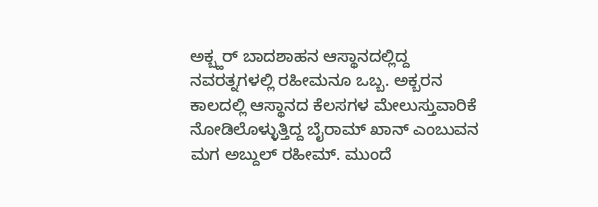ಅಕ್ಬ್ಹರ್ ಬಾದಶಾಹನ ಆಸ್ಥಾನದಲ್ಲಿದ್ದ ನವರತ್ನಗಳಲ್ಲಿ ರಹೀಮನೂ ಒಬ್ಬ. ಅಕ್ಬರನ ಕಾಲದಲ್ಲಿ ಆಸ್ಥಾನದ ಕೆಲಸಗಳ ಮೇಲುಸ್ತುವಾರಿಕೆ ನೋಡಿಲೊಳ್ಳುತ್ತಿದ್ದ ಬೈರಾಮ್ ಖಾನ್ ಎಂಬುವನ ಮಗ ಅಬ್ದುಲ್ ರಹೀಮ್. ಮುಂದೆ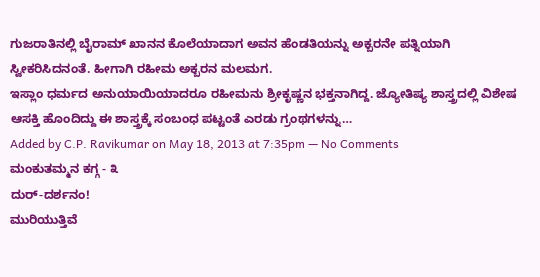ಗುಜರಾತಿನಲ್ಲಿ ಬೈರಾಮ್ ಖಾನನ ಕೊಲೆಯಾದಾಗ ಅವನ ಹೆಂಡತಿಯನ್ನು ಅಕ್ಬರನೇ ಪತ್ನಿಯಾಗಿ ಸ್ವೀಕರಿಸಿದನಂತೆ. ಹೀಗಾಗಿ ರಹೀಮ ಅಕ್ಬರನ ಮಲಮಗ.
ಇಸ್ಲಾಂ ಧರ್ಮದ ಅನುಯಾಯಿಯಾದರೂ ರಹೀಮನು ಶ್ರೀಕೃಷ್ಣನ ಭಕ್ತನಾಗಿದ್ದ. ಜ್ಯೋತಿಷ್ಯ ಶಾಸ್ತ್ರದಲ್ಲಿ ವಿಶೇಷ ಆಸಕ್ತಿ ಹೊಂದಿದ್ದು ಈ ಶಾಸ್ತ್ರಕ್ಕೆ ಸಂಬಂಧ ಪಟ್ಟಂತೆ ಎರಡು ಗ್ರಂಥಗಳನ್ನು…
Added by C.P. Ravikumar on May 18, 2013 at 7:35pm — No Comments
ಮಂಕುತಮ್ಮನ ಕಗ್ಗ - ೩
ದುರ್-ದರ್ಶನಂ!
ಮುರಿಯುತ್ತಿವೆ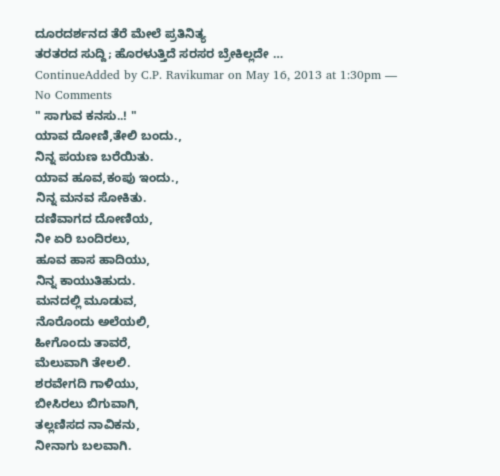ದೂರದರ್ಶನದ ತೆರೆ ಮೇಲೆ ಪ್ರತಿನಿತ್ಯ
ತರತರದ ಸುದ್ದಿ; ಹೊರಳುತ್ತಿದೆ ಸರಸರ ಬ್ರೇಕಿಲ್ಲದೇ …
ContinueAdded by C.P. Ravikumar on May 16, 2013 at 1:30pm — No Comments
" ಸಾಗುವ ಕನಸು..! "
ಯಾವ ದೋಣಿ,ತೇಲಿ ಬಂದು.,
ನಿನ್ನ ಪಯಣ ಬರೆಯಿತು.
ಯಾವ ಹೂವ,ಕಂಪು ಇಂದು.,
ನಿನ್ನ ಮನವ ಸೋಕಿತು.
ದಣಿವಾಗದ ದೋಣಿಯ,
ನೀ ಏರಿ ಬಂದಿರಲು,
ಹೂವ ಹಾಸ ಹಾದಿಯು,
ನಿನ್ನ ಕಾಯುತಿಹುದು.
ಮನದಲ್ಲಿ ಮೂಡುವ,
ನೊರೊಂದು ಅಲೆಯಲಿ,
ಹೀಗೊಂದು ತಾವರೆ,
ಮೆಲುವಾಗಿ ತೇಲಲಿ.
ಶರವೇಗದಿ ಗಾಳಿಯು,
ಬೀಸಿರಲು ಬಿಗುವಾಗಿ,
ತಲ್ಲಣಿಸದ ನಾವಿಕನು,
ನೀನಾಗು ಬಲವಾಗಿ.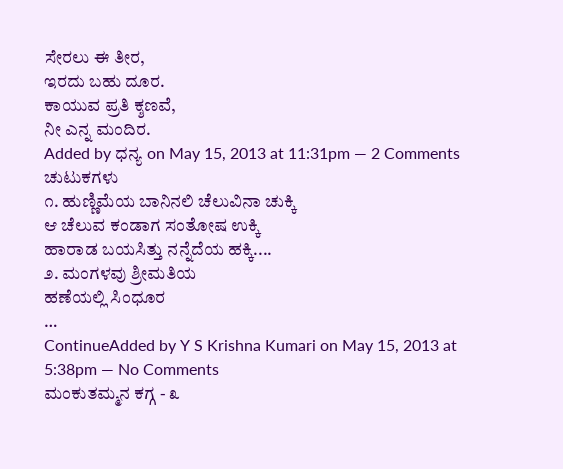ಸೇರಲು ಈ ತೀರ,
ಇರದು ಬಹು ದೂರ.
ಕಾಯುವ ಪ್ರತಿ ಕ್ಶಣವೆ,
ನೀ ಎನ್ನ ಮಂದಿರ.
Added by ಧನ್ಯ on May 15, 2013 at 11:31pm — 2 Comments
ಚುಟುಕಗಳು
೧. ಹುಣ್ಣಿಮೆಯ ಬಾನಿನಲಿ ಚೆಲುವಿನಾ ಚುಕ್ಕಿ
ಆ ಚೆಲುವ ಕಂಡಾಗ ಸಂತೋಷ ಉಕ್ಕಿ
ಹಾರಾಡ ಬಯಸಿತ್ತು ನನ್ನೆದೆಯ ಹಕ್ಕಿ....
೨. ಮಂಗಳವು ಶ್ರೀಮತಿಯ
ಹಣೆಯಲ್ಲಿ ಸಿಂಧೂರ
…
ContinueAdded by Y S Krishna Kumari on May 15, 2013 at 5:38pm — No Comments
ಮಂಕುತಮ್ಮನ ಕಗ್ಗ - ೩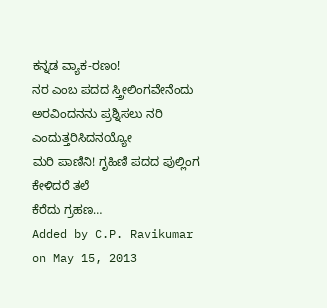ಕನ್ನಡ ವ್ಯಾಕ-ರಣo!
ನರ ಎಂಬ ಪದದ ಸ್ತ್ರೀಲಿಂಗವೇನೆಂದು
ಅರವಿಂದನನು ಪ್ರಶ್ನಿಸಲು ನರಿ ಎಂದುತ್ತರಿಸಿದನಯ್ಯೋ
ಮರಿ ಪಾಣಿನಿ! ಗೃಹಿಣಿ ಪದದ ಪುಲ್ಲಿಂಗ ಕೇಳಿದರೆ ತಲೆ
ಕೆರೆದು ಗ್ರಹಣ…
Added by C.P. Ravikumar on May 15, 2013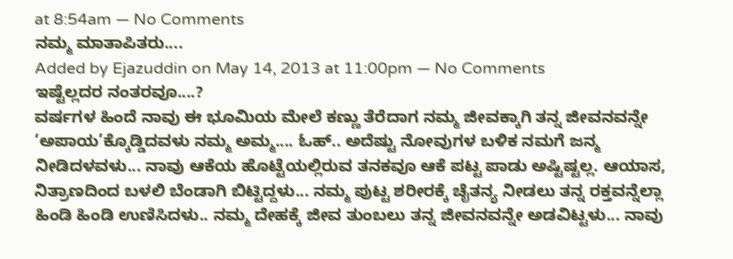at 8:54am — No Comments
ನಮ್ಮ ಮಾತಾಪಿತರು....
Added by Ejazuddin on May 14, 2013 at 11:00pm — No Comments
ಇಷ್ಟೆಲ್ಲದರ ನಂತರವೂ....?
ವರ್ಷಗಳ ಹಿಂದೆ ನಾವು ಈ ಭೂಮಿಯ ಮೇಲೆ ಕಣ್ಣು ತೆರೆದಾಗ ನಮ್ಮ ಜೀವಕ್ಕಾಗಿ ತನ್ನ ಜೀವನವನ್ನೇ ‘ಅಪಾಯ’ಕ್ಕೊಡ್ಡಿದವಳು ನಮ್ಮ ಅಮ್ಮ.... ಓಹ್.. ಅದೆಷ್ಟು ನೋವುಗಳ ಬಳಿಕ ನಮಗೆ ಜನ್ಮ ನೀಡಿದಳವಳು... ನಾವು ಆಕೆಯ ಹೊಟ್ಟೆಯಲ್ಲಿರುವ ತನಕವೂ ಆಕೆ ಪಟ್ಟ ಪಾಡು ಅಷ್ಟಿಷ್ಟಲ್ಲ. ಆಯಾಸ, ನಿತ್ರಾಣದಿಂದ ಬಳಲಿ ಬೆಂಡಾಗಿ ಬಿಟ್ಟಿದ್ದಳು... ನಮ್ಮ ಪುಟ್ಟ ಶರೀರಕ್ಕೆ ಚೈತನ್ಯ ನೀಡಲು ತನ್ನ ರಕ್ತವನ್ನೆಲ್ಲಾ ಹಿಂಡಿ ಹಿಂಡಿ ಉಣಿಸಿದಳು.. ನಮ್ಮ ದೇಹಕ್ಕೆ ಜೀವ ತುಂಬಲು ತನ್ನ ಜೀವನವನ್ನೇ ಅಡವಿಟ್ಟಳು... ನಾವು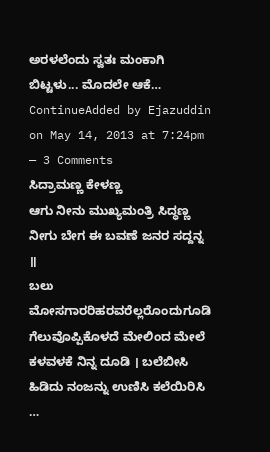ಅರಳಲೆಂದು ಸ್ವತಃ ಮಂಕಾಗಿ ಬಿಟ್ಟಳು... ಮೊದಲೇ ಆಕೆ…
ContinueAdded by Ejazuddin on May 14, 2013 at 7:24pm — 3 Comments
ಸಿದ್ರಾಮಣ್ಣ ಕೇಳಣ್ಣ
ಆಗು ನೀನು ಮುಖ್ಯಮಂತ್ರಿ ಸಿದ್ಧಣ್ಣ ನೀಗು ಬೇಗ ಈ ಬವಣೆ ಜನರ ಸದ್ದನ್ನ ॥
ಬಲು ಮೋಸಗಾರರಿಹರವರೆಲ್ಲರೊಂದುಗೂಡಿ ಗೆಲುವೊಪ್ಪಿಕೊಳದೆ ಮೇಲಿಂದ ಮೇಲೆ ಕಳವಳಕೆ ನಿನ್ನ ದೂಡಿ । ಬಲೆಬೀಸಿ ಹಿಡಿದು ನಂಜನ್ನು ಉಣಿಸಿ ಕಲೆಯಿರಿಸಿ …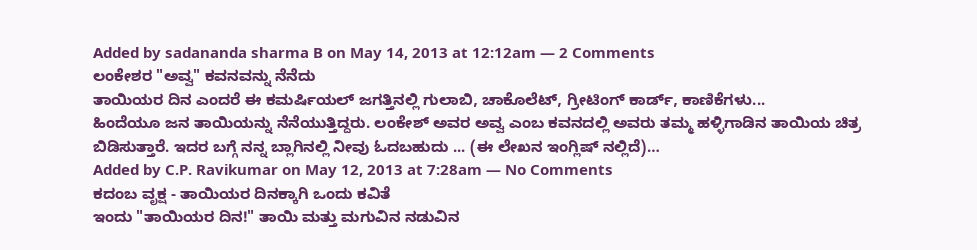Added by sadananda sharma B on May 14, 2013 at 12:12am — 2 Comments
ಲಂಕೇಶರ "ಅವ್ವ" ಕವನವನ್ನು ನೆನೆದು
ತಾಯಿಯರ ದಿನ ಎಂದರೆ ಈ ಕಮರ್ಷಿಯಲ್ ಜಗತ್ತಿನಲ್ಲಿ ಗುಲಾಬಿ, ಚಾಕೊಲೆಟ್, ಗ್ರೀಟಿಂಗ್ ಕಾರ್ಡ್, ಕಾಣಿಕೆಗಳು...
ಹಿಂದೆಯೂ ಜನ ತಾಯಿಯನ್ನು ನೆನೆಯುತ್ತಿದ್ದರು. ಲಂಕೇಶ್ ಅವರ ಅವ್ವ ಎಂಬ ಕವನದಲ್ಲಿ ಅವರು ತಮ್ಮ ಹಳ್ಳಿಗಾಡಿನ ತಾಯಿಯ ಚಿತ್ರ ಬಿಡಿಸುತ್ತಾರೆ. ಇದರ ಬಗ್ಗೆ ನನ್ನ ಬ್ಲಾಗಿನಲ್ಲಿ ನೀವು ಓದಬಹುದು ... (ಈ ಲೇಖನ ಇಂಗ್ಲಿಷ್ ನಲ್ಲಿದೆ)…
Added by C.P. Ravikumar on May 12, 2013 at 7:28am — No Comments
ಕದಂಬ ವೃಕ್ಷ - ತಾಯಿಯರ ದಿನಕ್ಕಾಗಿ ಒಂದು ಕವಿತೆ
ಇಂದು "ತಾಯಿಯರ ದಿನ!" ತಾಯಿ ಮತ್ತು ಮಗುವಿನ ನಡುವಿನ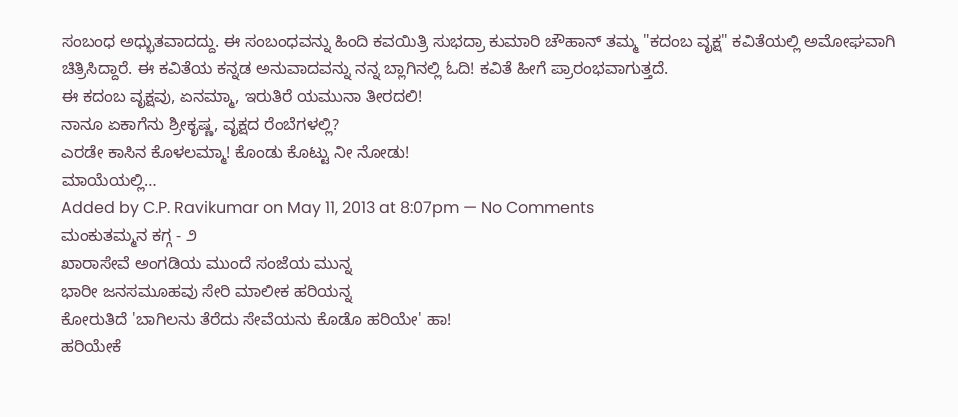ಸಂಬಂಧ ಅಧ್ಭುತವಾದದ್ದು. ಈ ಸಂಬಂಧವನ್ನು ಹಿಂದಿ ಕವಯಿತ್ರಿ ಸುಭದ್ರಾ ಕುಮಾರಿ ಚೌಹಾನ್ ತಮ್ಮ "ಕದಂಬ ವೃಕ್ಷ" ಕವಿತೆಯಲ್ಲಿ ಅಮೋಘವಾಗಿ ಚಿತ್ರಿಸಿದ್ದಾರೆ. ಈ ಕವಿತೆಯ ಕನ್ನಡ ಅನುವಾದವನ್ನು ನನ್ನ ಬ್ಲಾಗಿನಲ್ಲಿ ಓದಿ! ಕವಿತೆ ಹೀಗೆ ಪ್ರಾರಂಭವಾಗುತ್ತದೆ.
ಈ ಕದಂಬ ವೃಕ್ಷವು, ಏನಮ್ಮಾ, ಇರುತಿರೆ ಯಮುನಾ ತೀರದಲಿ!
ನಾನೂ ಏಕಾಗೆನು ಶ್ರೀಕೃಷ್ಣ, ವೃಕ್ಷದ ರೆಂಬೆಗಳಲ್ಲಿ?
ಎರಡೇ ಕಾಸಿನ ಕೊಳಲಮ್ಮಾ! ಕೊಂಡು ಕೊಟ್ಟು ನೀ ನೋಡು!
ಮಾಯೆಯಲ್ಲಿ…
Added by C.P. Ravikumar on May 11, 2013 at 8:07pm — No Comments
ಮಂಕುತಮ್ಮನ ಕಗ್ಗ - ೨
ಖಾರಾಸೇವೆ ಅಂಗಡಿಯ ಮುಂದೆ ಸಂಜೆಯ ಮುನ್ನ
ಭಾರೀ ಜನಸಮೂಹವು ಸೇರಿ ಮಾಲೀಕ ಹರಿಯನ್ನ
ಕೋರುತಿದೆ 'ಬಾಗಿಲನು ತೆರೆದು ಸೇವೆಯನು ಕೊಡೊ ಹರಿಯೇ' ಹಾ!
ಹರಿಯೇಕೆ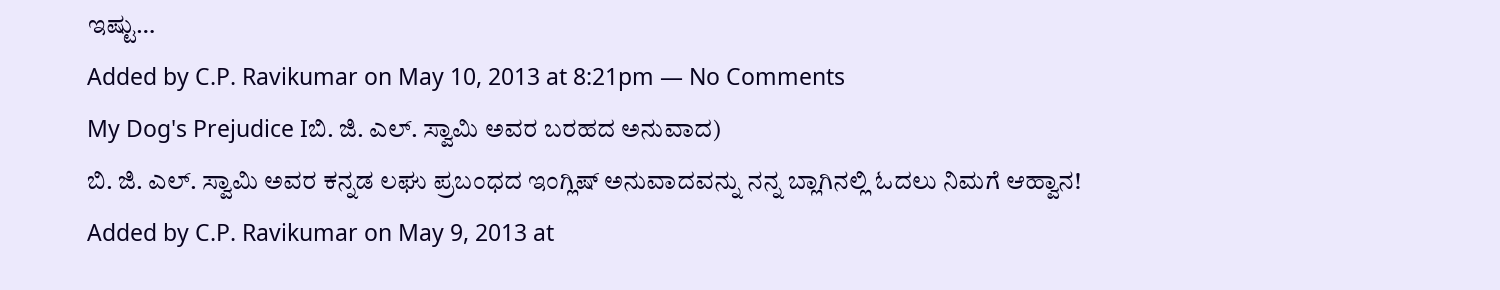ಇಷ್ಟು…
Added by C.P. Ravikumar on May 10, 2013 at 8:21pm — No Comments
My Dog's Prejudice Iಬಿ. ಜಿ. ಎಲ್. ಸ್ವಾಮಿ ಅವರ ಬರಹದ ಅನುವಾದ)
ಬಿ. ಜಿ. ಎಲ್. ಸ್ವಾಮಿ ಅವರ ಕನ್ನಡ ಲಘು ಪ್ರಬಂಧದ ಇಂಗ್ಲಿಷ್ ಅನುವಾದವನ್ನು ನನ್ನ ಬ್ಲಾಗಿನಲ್ಲಿ ಓದಲು ನಿಮಗೆ ಆಹ್ವಾನ!
Added by C.P. Ravikumar on May 9, 2013 at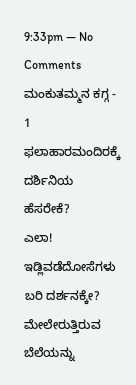9:33pm — No Comments
ಮಂಕುತಮ್ಮನ ಕಗ್ಗ - 1
ಫಲಾಹಾರಮಂದಿರಕ್ಕೆ ದರ್ಶಿನಿಯ ಹೆಸರೇಕೆ?
ಎಲಾ! ಇಡ್ಲಿವಡೆದೋಸೆಗಳು ಬರಿ ದರ್ಶನಕ್ಕೇ?
ಮೇಲೇರುತ್ತಿರುವ ಬೆಲೆಯನ್ನು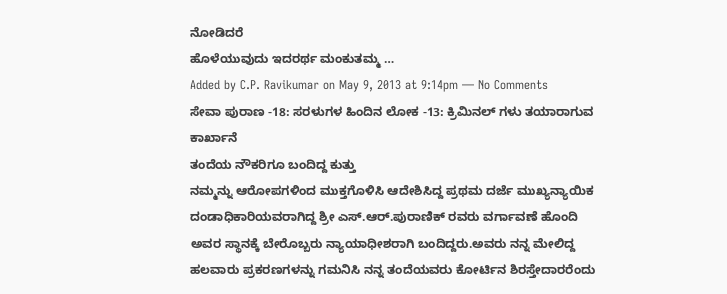ನೋಡಿದರೆ
ಹೊಳೆಯುವುದು ಇದರರ್ಥ ಮಂಕುತಮ್ಮ …
Added by C.P. Ravikumar on May 9, 2013 at 9:14pm — No Comments
ಸೇವಾ ಪುರಾಣ -18: ಸರಳುಗಳ ಹಿಂದಿನ ಲೋಕ -13: ಕ್ರಿಮಿನಲ್ ಗಳು ತಯಾರಾಗುವ ಕಾರ್ಖಾನೆ
ತಂದೆಯ ನೌಕರಿಗೂ ಬಂದಿದ್ದ ಕುತ್ತು
ನಮ್ಮನ್ನು ಆರೋಪಗಳಿಂದ ಮುಕ್ತಗೊಳಿಸಿ ಆದೇಶಿಸಿದ್ದ ಪ್ರಥಮ ದರ್ಜೆ ಮುಖ್ಯನ್ಯಾಯಿಕ ದಂಡಾಧಿಕಾರಿಯವರಾಗಿದ್ದ ಶ್ರೀ ಎಸ್.ಆರ್.ಪುರಾಣಿಕ್ ರವರು ವರ್ಗಾವಣೆ ಹೊಂದಿ ಅವರ ಸ್ಥಾನಕ್ಕೆ ಬೇರೊಬ್ಬರು ನ್ಯಾಯಾಧೀಶರಾಗಿ ಬಂದಿದ್ದರು.ಅವರು ನನ್ನ ಮೇಲಿದ್ದ ಹಲವಾರು ಪ್ರಕರಣಗಳನ್ನು ಗಮನಿಸಿ ನನ್ನ ತಂದೆಯವರು ಕೋರ್ಟಿನ ಶಿರಸ್ತೇದಾರರೆಂದು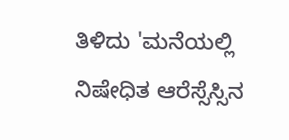ತಿಳಿದು 'ಮನೆಯಲ್ಲಿ ನಿಷೇಧಿತ ಆರೆಸ್ಸೆಸ್ಸಿನ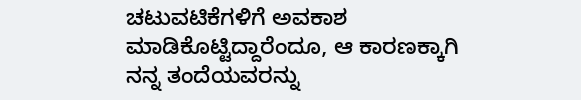ಚಟುವಟಿಕೆಗಳಿಗೆ ಅವಕಾಶ ಮಾಡಿಕೊಟ್ಟಿದ್ದಾರೆಂದೂ, ಆ ಕಾರಣಕ್ಕಾಗಿ ನನ್ನ ತಂದೆಯವರನ್ನು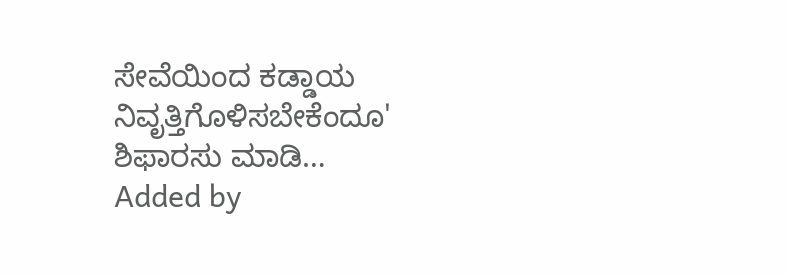ಸೇವೆಯಿಂದ ಕಡ್ಡಾಯ ನಿವೃತ್ತಿಗೊಳಿಸಬೇಕೆಂದೂ' ಶಿಫಾರಸು ಮಾಡಿ…
Added by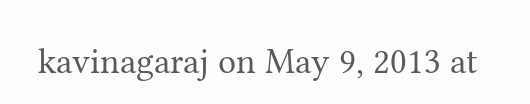kavinagaraj on May 9, 2013 at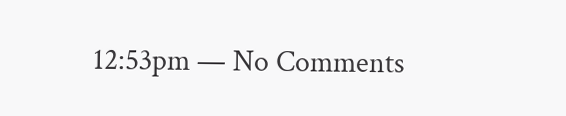12:53pm — No Comments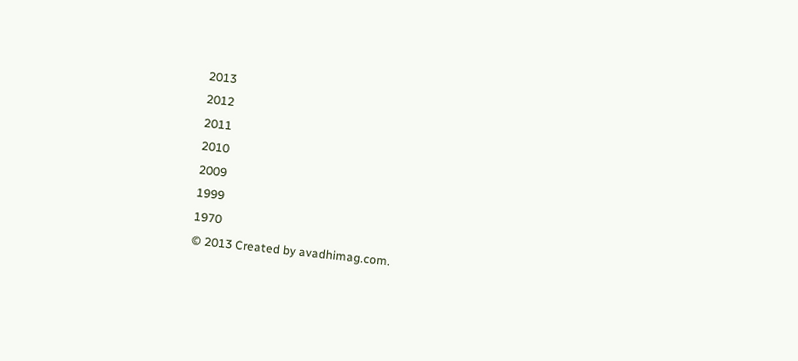2013
2012
2011
2010
2009
1999
1970
© 2013 Created by avadhimag.com.